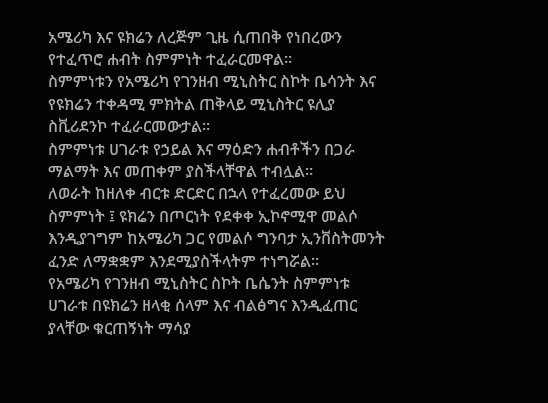አሜሪካ እና ዩክሬን ለረጅም ጊዜ ሲጠበቅ የነበረውን የተፈጥሮ ሐብት ስምምነት ተፈራርመዋል።
ስምምነቱን የአሜሪካ የገንዘብ ሚኒስትር ስኮት ቤሳንት እና የዩክሬን ተቀዳሚ ምክትል ጠቅላይ ሚኒስትር ዩሊያ ስቪሪደንኮ ተፈራርመውታል።
ስምምነቱ ሀገራቱ የኃይል እና ማዕድን ሐብቶችን በጋራ ማልማት እና መጠቀም ያስችላቸዋል ተብሏል።
ለወራት ከዘለቀ ብርቱ ድርድር በኋላ የተፈረመው ይህ ስምምነት ፤ ዩክሬን በጦርነት የደቀቀ ኢኮኖሚዋ መልሶ እንዲያገግም ከአሜሪካ ጋር የመልሶ ግንባታ ኢንቨስትመንት ፈንድ ለማቋቋም እንደሚያስችላትም ተነግሯል።
የአሜሪካ የገንዘብ ሚኒስትር ስኮት ቤሴንት ስምምነቱ ሀገራቱ በዩክሬን ዘላቂ ሰላም እና ብልፅግና እንዲፈጠር ያላቸው ቁርጠኝነት ማሳያ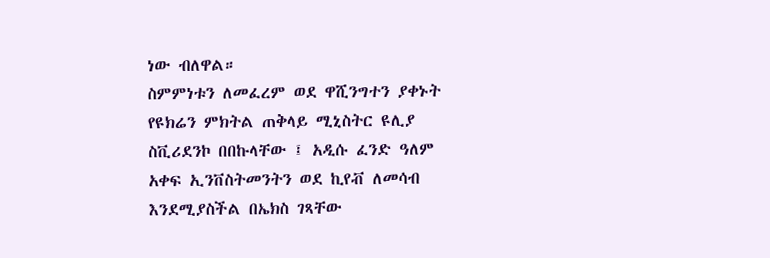ነው ብለዋል።
ስምምነቱን ለመፈረም ወደ ዋሺንግተን ያቀኑት የዩክሬን ምክትል ጠቅላይ ሚኒስትር ዩሊያ ስቪሪደንኮ በበኩላቸው ፤ አዲሱ ፈንድ ዓለም አቀፍ ኢንቨስትመንትን ወደ ኪየቭ ለመሳብ እንደሚያስችል በኤክስ ገጻቸው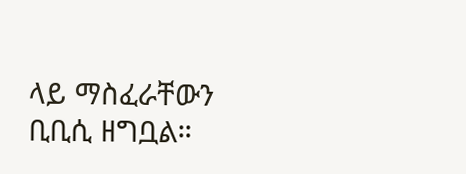ላይ ማስፈራቸውን ቢቢሲ ዘግቧል።